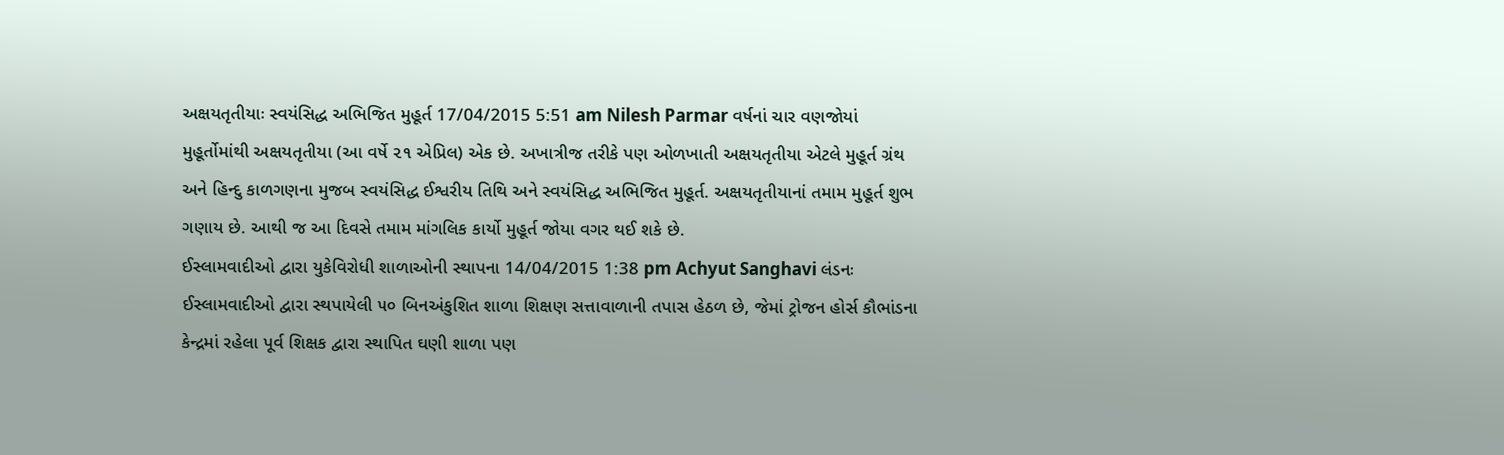અક્ષયતૃતીયાઃ સ્વયંસિદ્ધ અભિજિત મુહૂર્ત 17/04/2015 5:51 am Nilesh Parmar વર્ષનાં ચાર વણજોયાં મુહૂર્તોમાંથી અક્ષયતૃતીયા (આ વર્ષે ૨૧ એપ્રિલ) એક છે. અખાત્રીજ તરીકે પણ ઓળખાતી અક્ષયતૃતીયા એટલે મુહૂર્ત ગ્રંથ અને હિન્દુ કાળગણના મુજબ સ્વયંસિદ્ધ ઈશ્વરીય તિથિ અને સ્વયંસિદ્ધ અભિજિત મુહૂર્ત. અક્ષયતૃતીયાનાં તમામ મુહૂર્ત શુભ ગણાય છે. આથી જ આ દિવસે તમામ માંગલિક કાર્યો મુહૂર્ત જોયા વગર થઈ શકે છે.
ઈસ્લામવાદીઓ દ્વારા યુકેવિરોધી શાળાઓની સ્થાપના 14/04/2015 1:38 pm Achyut Sanghavi લંડનઃ ઈસ્લામવાદીઓ દ્વારા સ્થપાયેલી ૫૦ બિનઅંકુશિત શાળા શિક્ષણ સત્તાવાળાની તપાસ હેઠળ છે, જેમાં ટ્રોજન હોર્સ કૌભાંડના કેન્દ્રમાં રહેલા પૂર્વ શિક્ષક દ્વારા સ્થાપિત ઘણી શાળા પણ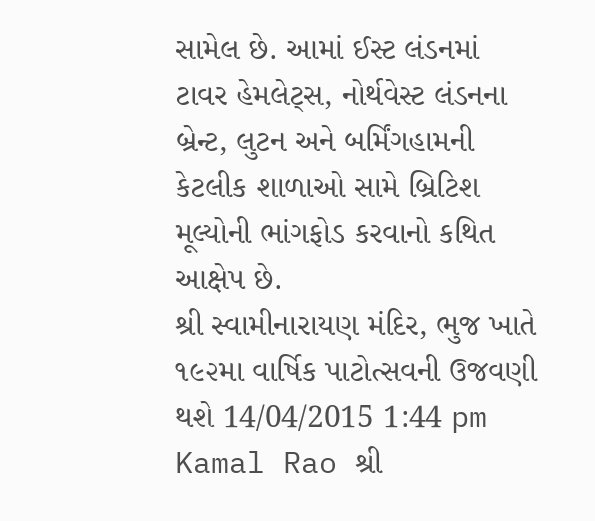સામેલ છે. આમાં ઈસ્ટ લંડનમાં ટાવર હેમલેટ્સ, નોર્થવેસ્ટ લંડનના બ્રેન્ટ, લુટન અને બર્મિંગહામની કેટલીક શાળાઓ સામે બ્રિટિશ મૂલ્યોની ભાંગફોડ કરવાનો કથિત આક્ષેપ છે.
શ્રી સ્વામીનારાયણ મંદિર, ભુજ ખાતે ૧૯૨મા વાર્ષિક પાટોત્સવની ઉજવણી થશે 14/04/2015 1:44 pm Kamal Rao શ્રી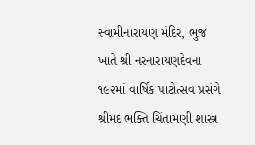સ્વામીનારાયણ મંદિર, ભુજ ખાતે શ્રી નરનારાયણદેવના ૧૯૨માં વાર્ષિક પાટોત્સવ પ્રસંગે શ્રીમદ ભક્તિ ચિંતામણી શાસ્ત્ર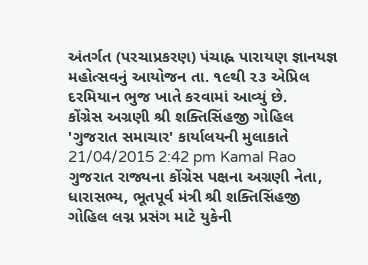અંતર્ગત (પરચાપ્રકરણ) પંચાહ્ન પારાયણ જ્ઞાનયજ્ઞ મહોત્સવનું આયોજન તા. ૧૯થી ૨૩ એપ્રિલ દરમિયાન ભુજ ખાતે કરવામાં આવ્યું છે.
કોંગ્રેસ અગ્રણી શ્રી શક્તિસિંહજી ગોહિલ 'ગુજરાત સમાચાર' કાર્યાલયની મુલાકાતે 21/04/2015 2:42 pm Kamal Rao ગુજરાત રાજ્યના કોંગ્રેસ પક્ષના અગ્રણી નેતા, ધારાસભ્ય, ભૂતપૂર્વ મંત્રી શ્રી શક્તિસિંહજી ગોહિલ લગ્ન પ્રસંગ માટે યુકેની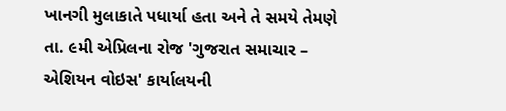ખાનગી મુલાકાતે પધાર્યા હતા અને તે સમયે તેમણે તા. ૯મી એપ્રિલના રોજ 'ગુજરાત સમાચાર – એશિયન વોઇસ' કાર્યાલયની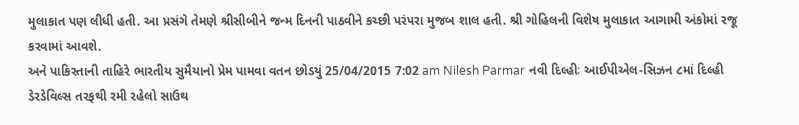મુલાકાત પણ લીધી હતી. આ પ્રસંગે તેમણે શ્રીસીબીને જન્મ દિનની પાઠવીને કચ્છી પરંપરા મુજબ શાલ હતી. શ્રી ગોહિલની વિશેષ મુલાકાત આગામી અંકોમાં રજૂ કરવામાં આવશે.
અને પાકિસ્તાની તાહિરે ભારતીય સુમૈયાનો પ્રેમ પામવા વતન છોડયું 25/04/2015 7:02 am Nilesh Parmar નવી દિલ્હીઃ આઈપીએલ-સિઝન ૮માં દિલ્હી ડેરડેવિલ્સ તરફથી રમી રહેલો સાઉથ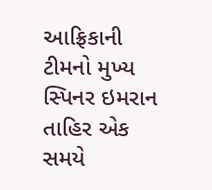આફ્રિકાની ટીમનો મુખ્ય સ્પિનર ઇમરાન તાહિર એક સમયે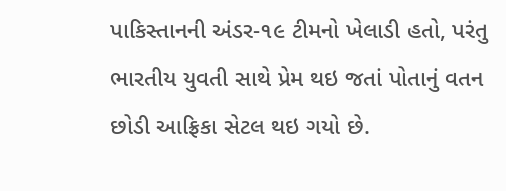પાકિસ્તાનની અંડર-૧૯ ટીમનો ખેલાડી હતો, પરંતુ ભારતીય યુવતી સાથે પ્રેમ થઇ જતાં પોતાનું વતન છોડી આફ્રિકા સેટલ થઇ ગયો છે.